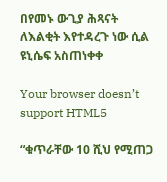በየመኑ ውጊያ ሕጻናት ለእልቂት እየተዳረጉ ነው ሲል ዩኒሴፍ አስጠነቀቀ

Your browser doesn’t support HTML5

“ቁጥራቸው 10 ሺህ የሚጠጋ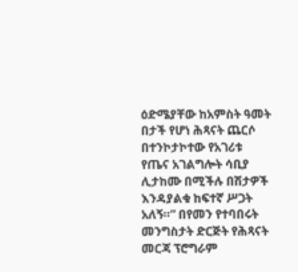ዕድሜያቸው ከአምስት ዓመት በታች የሆነ ሕጻናት ጨርሶ በተንኮታኮተው የአገሪቱ የጤና አገልግሎት ሳቢያ ሊታከሙ በሚችሉ በሽታዎች እንዳያልቁ ከፍተኛ ሥጋት አለኝ።” በየመን የተባበሩት መንግስታት ድርጅት የሕጻናት መርጃ ፕሮግራም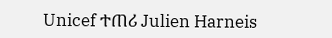Unicef ተጠሪ Julien Harneis